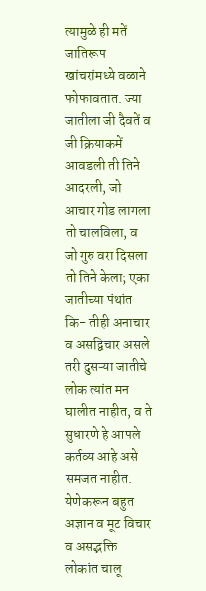त्यामुळे ही मतें जातिरूप खांचरांमध्ये वळाने फोफावतात. ज्या जातीला जी दैवतें व जी क्रियाकमें आवडली ती तिने आदरली, जो आचार गोड लागला तो चालविला, व जो गुरु वरा दिसला तो तिने केला; एका जातीच्या पंथांत कि- तीही अनाचार व असद्विचार असले तरी दुसऱ्या जातीचे लोक त्यांत मन घालीत नाहीत, व ते सुधारणे हे आपले कर्तव्य आहे असे समजत नाहीत. येणेकरून बहुत अज्ञान व मूट विचार व असद्भक्ति लोकांत चालू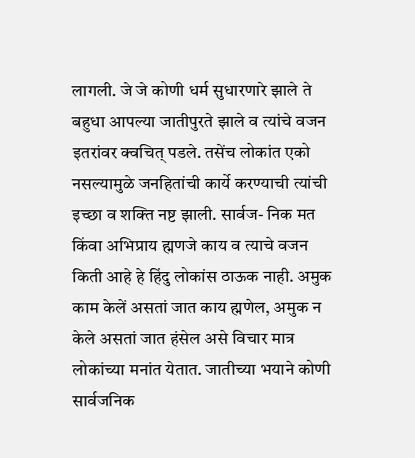लागली. जे जे कोणी धर्म सुधारणारे झाले ते बहुधा आपल्या जातीपुरते झाले व त्यांचे वजन इतरांवर क्वचित् पडले. तसेंच लोकांत एको नसल्यामुळे जनहितांची कार्ये करण्याची त्यांची इच्छा व शक्ति नष्ट झाली. सार्वज- निक मत किंवा अभिप्राय ह्मणजे काय व त्याचे वजन किती आहे हे हिंदु लोकांस ठाऊक नाही. अमुक काम केलें असतां जात काय ह्मणेल, अमुक न केले असतां जात हंसेल असे विचार मात्र लोकांच्या मनांत येतात. जातीच्या भयाने कोणी सार्वजनिक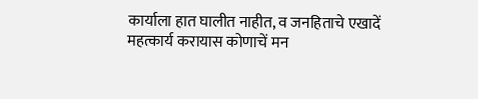कार्याला हात घालीत नाहीत, व जनहिताचे एखादें महत्कार्य करायास कोणाचें मन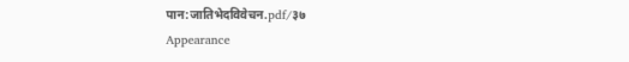पान:जातिभेदविवेचन.pdf/३७
Appearance